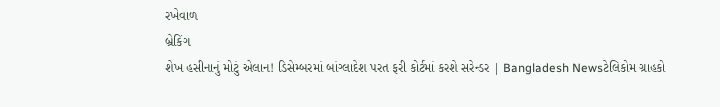રખેવાળ
બ્રેકિંગ
શેખ હસીનાનું મોટું એલાન! ડિસેમ્બરમાં બાંગ્લાદેશ પરત ફરી કોર્ટમાં કરશે સરેન્ડર | Bangladesh Newsટેલિકોમ ગ્રાહકો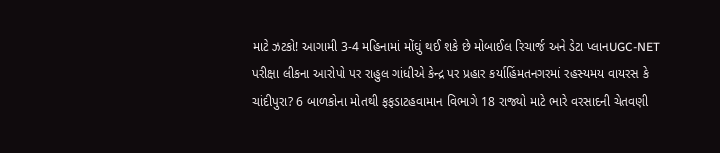માટે ઝટકો! આગામી 3-4 મહિનામાં મોંઘું થઈ શકે છે મોબાઈલ રિચાર્જ અને ડેટા પ્લાનUGC-NET પરીક્ષા લીકના આરોપો પર રાહુલ ગાંધીએ કેન્દ્ર પર પ્રહાર કર્યાહિંમતનગરમાં રહસ્યમય વાયરસ કે ચાંદીપુરા? 6 બાળકોના મોતથી ફફડાટહવામાન વિભાગે 18 રાજ્યો માટે ભારે વરસાદની ચેતવણી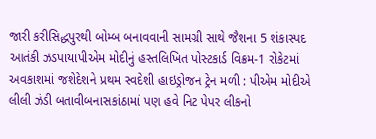જારી કરીસિદ્ધપુરથી બોમ્બ બનાવવાની સામગ્રી સાથે જૈશના 5 શંકાસ્પદ આતંકી ઝડપાયાપીએમ મોદીનું હસ્તલિખિત પોસ્ટકાર્ડ વિક્રમ-1 રોકેટમાં અવકાશમાં જશેદેશને પ્રથમ સ્વદેશી હાઇડ્રોજન ટ્રેન મળી : પીએમ મોદીએ લીલી ઝંડી બતાવીબનાસકાંઠામાં પણ હવે નિટ પેપર લીકનો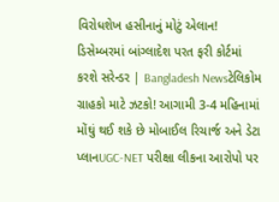વિરોધશેખ હસીનાનું મોટું એલાન! ડિસેમ્બરમાં બાંગ્લાદેશ પરત ફરી કોર્ટમાં કરશે સરેન્ડર | Bangladesh Newsટેલિકોમ ગ્રાહકો માટે ઝટકો! આગામી 3-4 મહિનામાં મોંઘું થઈ શકે છે મોબાઈલ રિચાર્જ અને ડેટા પ્લાનUGC-NET પરીક્ષા લીકના આરોપો પર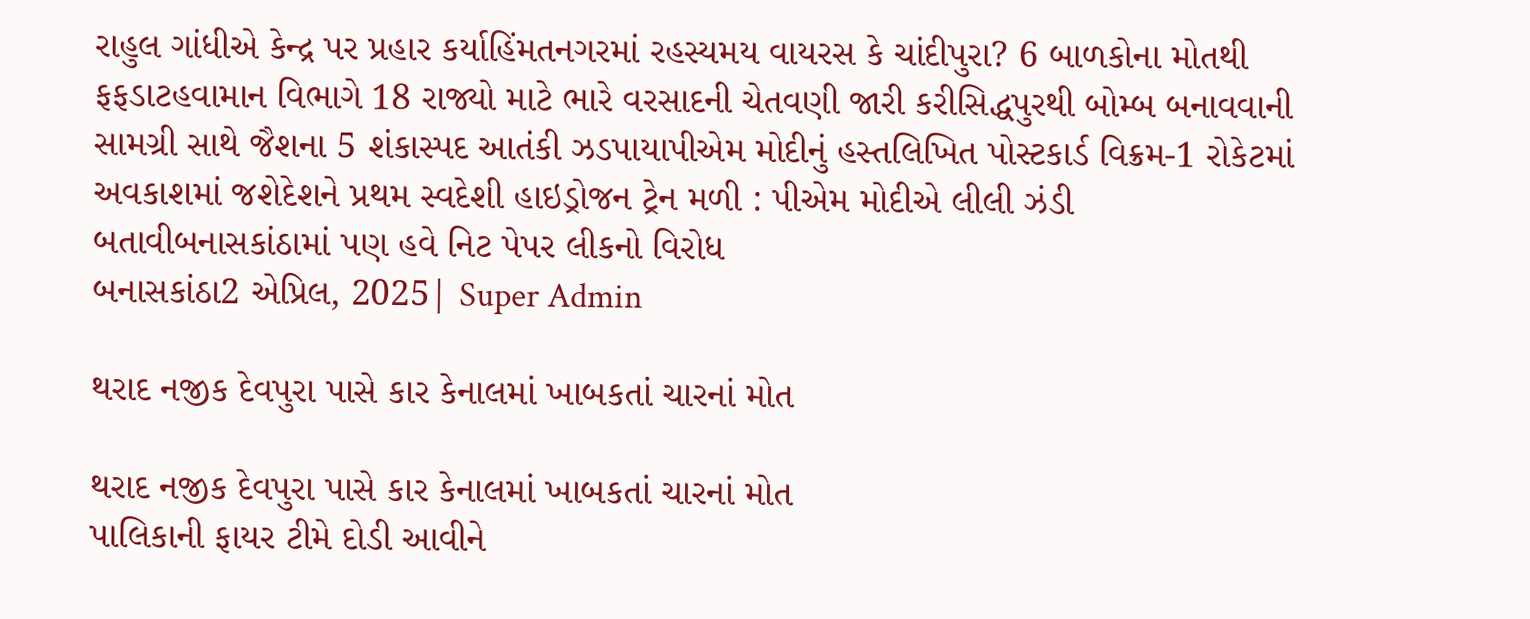રાહુલ ગાંધીએ કેન્દ્ર પર પ્રહાર કર્યાહિંમતનગરમાં રહસ્યમય વાયરસ કે ચાંદીપુરા? 6 બાળકોના મોતથી ફફડાટહવામાન વિભાગે 18 રાજ્યો માટે ભારે વરસાદની ચેતવણી જારી કરીસિદ્ધપુરથી બોમ્બ બનાવવાની સામગ્રી સાથે જૈશના 5 શંકાસ્પદ આતંકી ઝડપાયાપીએમ મોદીનું હસ્તલિખિત પોસ્ટકાર્ડ વિક્રમ-1 રોકેટમાં અવકાશમાં જશેદેશને પ્રથમ સ્વદેશી હાઇડ્રોજન ટ્રેન મળી : પીએમ મોદીએ લીલી ઝંડી બતાવીબનાસકાંઠામાં પણ હવે નિટ પેપર લીકનો વિરોધ
બનાસકાંઠા2 એપ્રિલ, 2025| Super Admin

થરાદ નજીક દેવપુરા પાસે કાર કેનાલમાં ખાબકતાં ચારનાં મોત

થરાદ નજીક દેવપુરા પાસે કાર કેનાલમાં ખાબકતાં ચારનાં મોત
પાલિકાની ફાયર ટીમે દોડી આવીને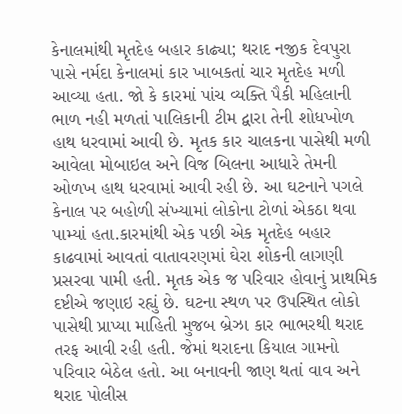કેનાલમાંથી મૃતદેહ બહાર કાઢ્યા; થરાદ નજીક દેવપુરા પાસે નર્મદા કેનાલમાં કાર ખાબકતાં ચાર મૃતદેહ મળી આવ્યા હતા. જો કે કારમાં પાંચ વ્યક્તિ પૈકી મહિલાની ભાળ નહી મળતાં પાલિકાની ટીમ દ્વારા તેની શોધખોળ હાથ ધરવામાં આવી છે. મૃતક કાર ચાલકના પાસેથી મળી આવેલા મોબાઇલ અને વિજ બિલના આધારે તેમની ઓળખ હાથ ધરવામાં આવી રહી છે. આ ઘટનાને પગલે કેનાલ પર બહોળી સંખ્યામાં લોકોના ટોળાં એકઠા થવા પામ્યાં હતા.કારમાંથી એક પછી એક મૃતદેહ બહાર કાઢવામાં આવતાં વાતાવરણમાં ઘેરા શોકની લાગણી પ્રસરવા પામી હતી. મૃતક એક જ પરિવાર હોવાનું પ્રાથમિક દષ્ટીએ જણાઇ રહ્યું છે. ઘટના સ્થળ પર ઉપસ્થિત લોકો પાસેથી પ્રાપ્યા માહિતી મુજબ બ્રેઝા કાર ભાભરથી થરાદ તરફ આવી રહી હતી. જેમાં થરાદના કિયાલ ગામનો પરિવાર બેઠેલ હતો. આ બનાવની જાણ થતાં વાવ અને થરાદ પોલીસ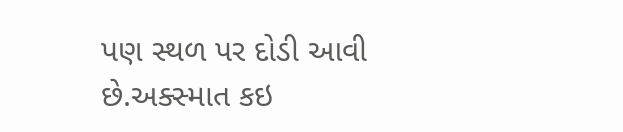પણ સ્થળ પર દોડી આવી છે.અક્સ્માત કઇ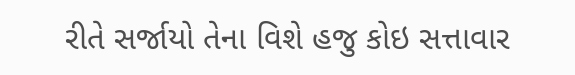રીતે સર્જાયો તેના વિશે હજુ કોઇ સત્તાવાર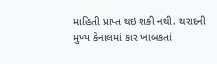માહિતી પ્રાપ્ત થઇ શકી નથી. થરાદની મુખ્ય કેનાલમાં કાર ખાબકતાં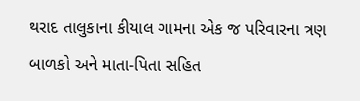થરાદ તાલુકાના કીયાલ ગામના એક જ પરિવારના ત્રણ બાળકો અને માતા-પિતા સહિત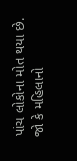પાંચ લોકોના મોત થયા છે. જો કે મહિલાનો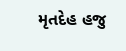મૃતદેહ હજુ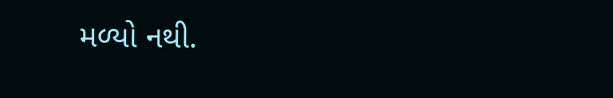મળ્યો નથી.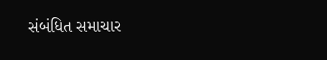સંબંધિત સમાચાર